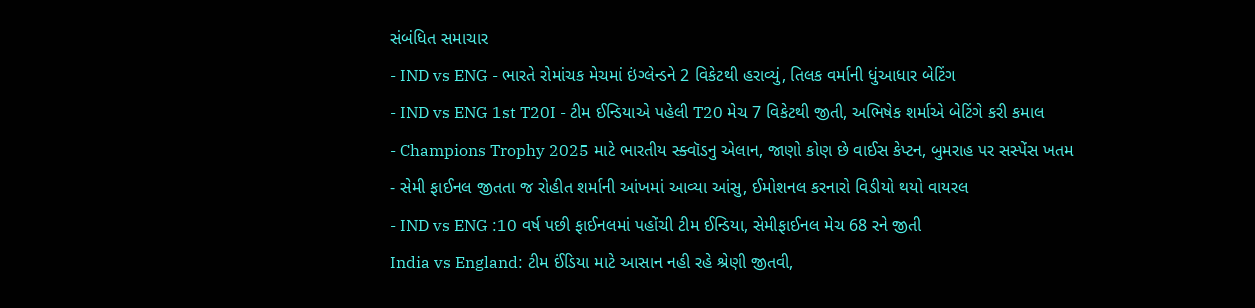સંબંધિત સમાચાર
- IND vs ENG - ભારતે રોમાંચક મેચમાં ઇંગ્લેન્ડને 2 વિકેટથી હરાવ્યું, તિલક વર્માની ધુંઆધાર બેટિંગ
- IND vs ENG 1st T20I - ટીમ ઈન્ડિયાએ પહેલી T20 મેચ 7 વિકેટથી જીતી, અભિષેક શર્માએ બેટિંગે કરી કમાલ
- Champions Trophy 2025 માટે ભારતીય સ્ક્વૉડનુ એલાન, જાણો કોણ છે વાઈસ કેપ્ટન, બુમરાહ પર સસ્પેંસ ખતમ
- સેમી ફાઈનલ જીતતા જ રોહીત શર્માની આંખમાં આવ્યા આંસુ, ઈમોશનલ કરનારો વિડીયો થયો વાયરલ
- IND vs ENG :10 વર્ષ પછી ફાઈનલમાં પહોંચી ટીમ ઈન્ડિયા, સેમીફાઈનલ મેચ 68 રને જીતી
India vs England: ટીમ ઈંડિયા માટે આસાન નહી રહે શ્રેણી જીતવી,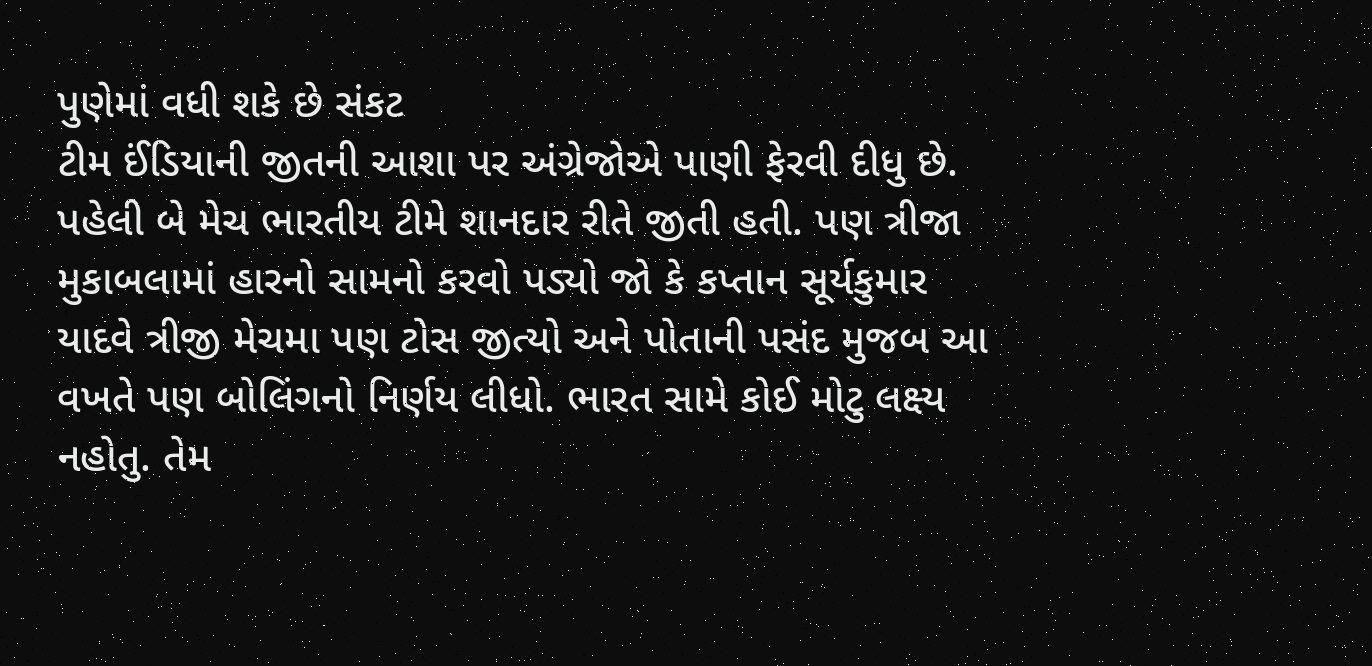પુણેમાં વધી શકે છે સંકટ
ટીમ ઈંડિયાની જીતની આશા પર અંગ્રેજોએ પાણી ફેરવી દીધુ છે. પહેલી બે મેચ ભારતીય ટીમે શાનદાર રીતે જીતી હતી. પણ ત્રીજા મુકાબલામાં હારનો સામનો કરવો પડ્યો જો કે કપ્તાન સૂર્યકુમાર યાદવે ત્રીજી મેચમા પણ ટોસ જીત્યો અને પોતાની પસંદ મુજબ આ વખતે પણ બોલિંગનો નિર્ણય લીધો. ભારત સામે કોઈ મોટુ લક્ષ્ય નહોતુ. તેમ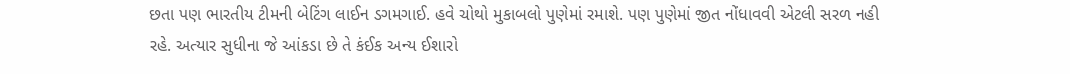છતા પણ ભારતીય ટીમની બેટિંગ લાઈન ડગમગાઈ. હવે ચોથો મુકાબલો પુણેમાં રમાશે. પણ પુણેમાં જીત નોંધાવવી એટલી સરળ નહી રહે. અત્યાર સુધીના જે આંકડા છે તે કંઈક અન્ય ઈશારો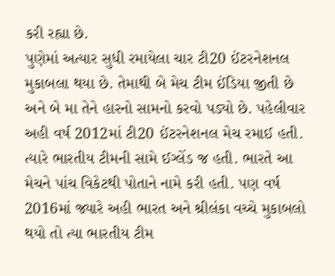કરી રહ્યા છે.
પુણેમાં અત્યાર સુધી રમાયેલા ચાર ટી20 ઈંટરનેશનલ મુકાબલા થયા છે. તેમાથી બે મેચ ટીમ ઈંડિયા જીતી છે અને બે મા તેને હારનો સામનો કરવો પડ્યો છે. પહેલીવાર અહી વર્ષ 2012માં ટી20 ઈંટરનેશનલ મેચ રમાઈ હતી. ત્યારે ભારતીય ટીમની સામે ઈગ્લેંડ જ હતી. ભારતે આ મેચને પાંચ વિકેટથી પોતાને નામે કરી હતી. પણ વર્ષ 2016માં જ્યારે અહી ભારત અને શ્રીલંકા વચ્ચે મુકાબલો થયો તો ત્યા ભારતીય ટીમ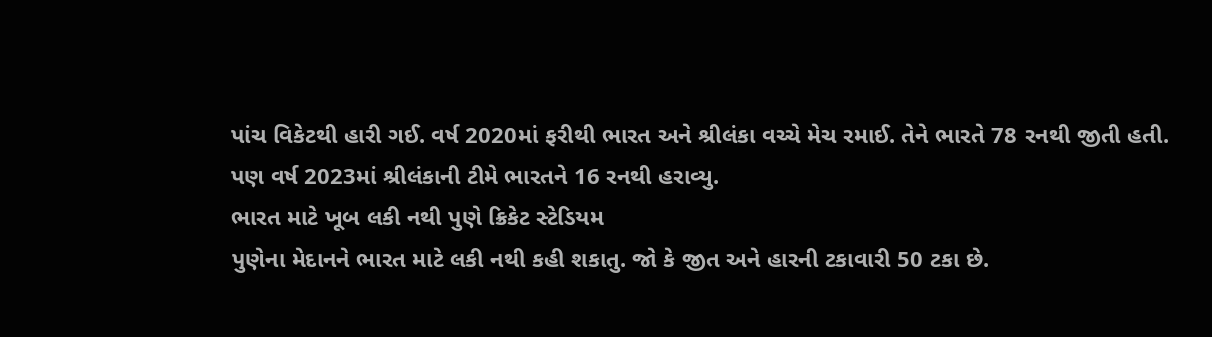પાંચ વિકેટથી હારી ગઈ. વર્ષ 2020માં ફરીથી ભારત અને શ્રીલંકા વચ્ચે મેચ રમાઈ. તેને ભારતે 78 રનથી જીતી હતી. પણ વર્ષ 2023માં શ્રીલંકાની ટીમે ભારતને 16 રનથી હરાવ્યુ.
ભારત માટે ખૂબ લકી નથી પુણે ક્રિકેટ સ્ટેડિયમ
પુણેના મેદાનને ભારત માટે લકી નથી કહી શકાતુ. જો કે જીત અને હારની ટકાવારી 50 ટકા છે.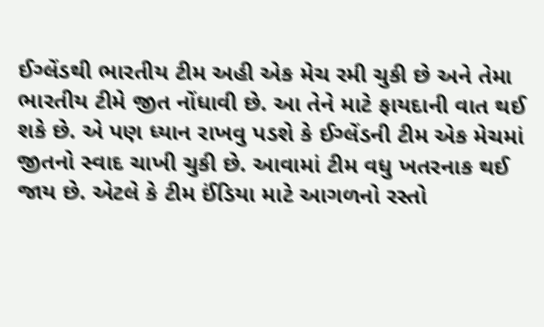ઈગ્લેંડથી ભારતીય ટીમ અહી એક મેચ રમી ચુકી છે અને તેમા ભારતીય ટીમે જીત નોંધાવી છે. આ તેને માટે ફાયદાની વાત થઈ શકે છે. એ પણ ધ્યાન રાખવુ પડશે કે ઈગ્લેંડની ટીમ એક મેચમાં જીતનો સ્વાદ ચાખી ચુકી છે. આવામાં ટીમ વધુ ખતરનાક થઈ જાય છે. એટલે કે ટીમ ઈંડિયા માટે આગળનો રસ્તો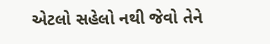એટલો સહેલો નથી જેવો તેને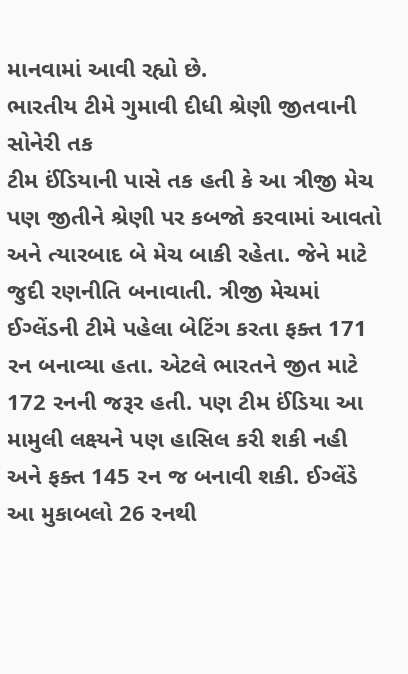માનવામાં આવી રહ્યો છે.
ભારતીય ટીમે ગુમાવી દીધી શ્રેણી જીતવાની સોનેરી તક
ટીમ ઈંડિયાની પાસે તક હતી કે આ ત્રીજી મેચ પણ જીતીને શ્રેણી પર કબજો કરવામાં આવતો અને ત્યારબાદ બે મેચ બાકી રહેતા. જેને માટે જુદી રણનીતિ બનાવાતી. ત્રીજી મેચમાં ઈગ્લેંડની ટીમે પહેલા બેટિંગ કરતા ફક્ત 171 રન બનાવ્યા હતા. એટલે ભારતને જીત માટે 172 રનની જરૂર હતી. પણ ટીમ ઈંડિયા આ મામુલી લક્ષ્યને પણ હાસિલ કરી શકી નહી અને ફક્ત 145 રન જ બનાવી શકી. ઈગ્લેંડે આ મુકાબલો 26 રનથી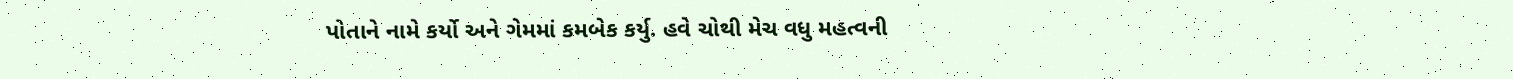પોતાને નામે કર્યો અને ગેમમાં કમબેક કર્યુ. હવે ચોથી મેચ વધુ મહત્વની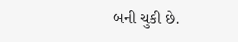બની ચુકી છે.